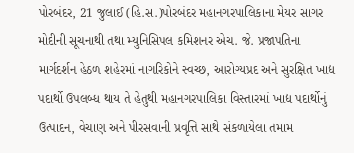પોરબંદર, 21 જુલાઈ (હિ.સ.)પોરબંદર મહાનગરપાલિકાના મેયર સાગર મોદીની સૂચનાથી તથા મ્યુનિસિપલ કમિશનર એચ. જે. પ્રજાપતિના માર્ગદર્શન હેઠળ શહેરમાં નાગરિકોને સ્વચ્છ, આરોગ્યપ્રદ અને સુરક્ષિત ખાદ્ય પદાર્થો ઉપલબ્ધ થાય તે હેતુથી મહાનગરપાલિકા વિસ્તારમાં ખાદ્ય પદાર્થોનું ઉત્પાદન, વેચાણ અને પીરસવાની પ્રવૃત્તિ સાથે સંકળાયેલા તમામ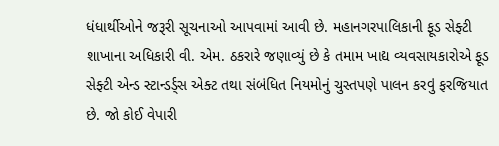ધંધાર્થીઓને જરૂરી સૂચનાઓ આપવામાં આવી છે. મહાનગરપાલિકાની ફૂડ સેફ્ટી શાખાના અધિકારી વી. એમ. ઠકરારે જણાવ્યું છે કે તમામ ખાદ્ય વ્યવસાયકારોએ ફૂડ સેફ્ટી એન્ડ સ્ટાન્ડર્ડ્સ એક્ટ તથા સંબંધિત નિયમોનું ચુસ્તપણે પાલન કરવું ફરજિયાત છે. જો કોઈ વેપારી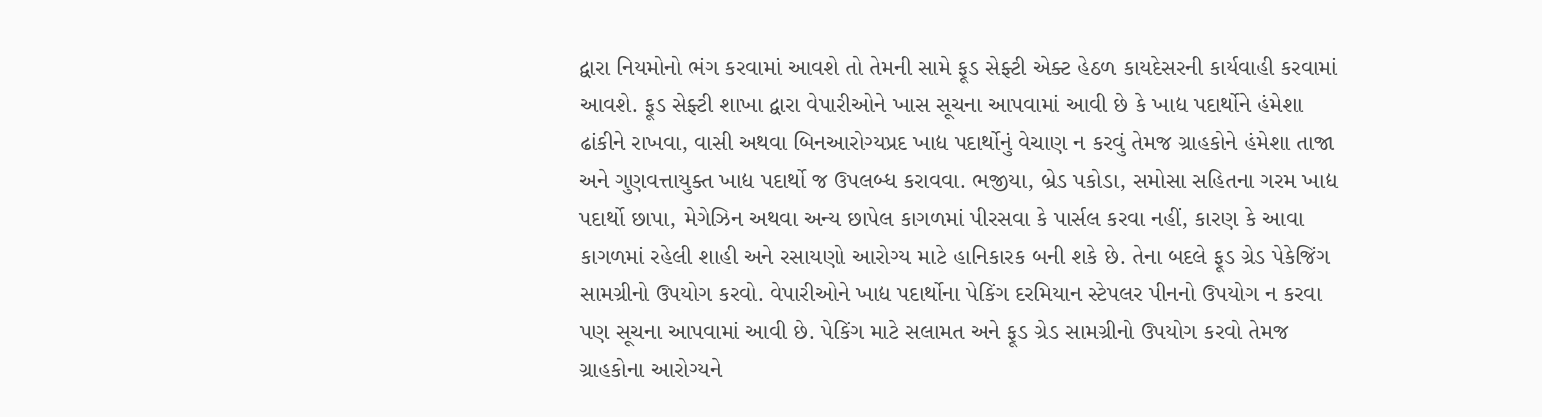દ્વારા નિયમોનો ભંગ કરવામાં આવશે તો તેમની સામે ફૂડ સેફ્ટી એક્ટ હેઠળ કાયદેસરની કાર્યવાહી કરવામાં આવશે. ફૂડ સેફ્ટી શાખા દ્વારા વેપારીઓને ખાસ સૂચના આપવામાં આવી છે કે ખાદ્ય પદાર્થોને હંમેશા ઢાંકીને રાખવા, વાસી અથવા બિનઆરોગ્યપ્રદ ખાદ્ય પદાર્થોનું વેચાણ ન કરવું તેમજ ગ્રાહકોને હંમેશા તાજા અને ગુણવત્તાયુક્ત ખાદ્ય પદાર્થો જ ઉપલબ્ધ કરાવવા. ભજીયા, બ્રેડ પકોડા, સમોસા સહિતના ગરમ ખાદ્ય પદાર્થો છાપા, મેગેઝિન અથવા અન્ય છાપેલ કાગળમાં પીરસવા કે પાર્સલ કરવા નહીં, કારણ કે આવા કાગળમાં રહેલી શાહી અને રસાયણો આરોગ્ય માટે હાનિકારક બની શકે છે. તેના બદલે ફૂડ ગ્રેડ પેકેજિંગ સામગ્રીનો ઉપયોગ કરવો. વેપારીઓને ખાદ્ય પદાર્થોના પેકિંગ દરમિયાન સ્ટેપલર પીનનો ઉપયોગ ન કરવા પણ સૂચના આપવામાં આવી છે. પેકિંગ માટે સલામત અને ફૂડ ગ્રેડ સામગ્રીનો ઉપયોગ કરવો તેમજ ગ્રાહકોના આરોગ્યને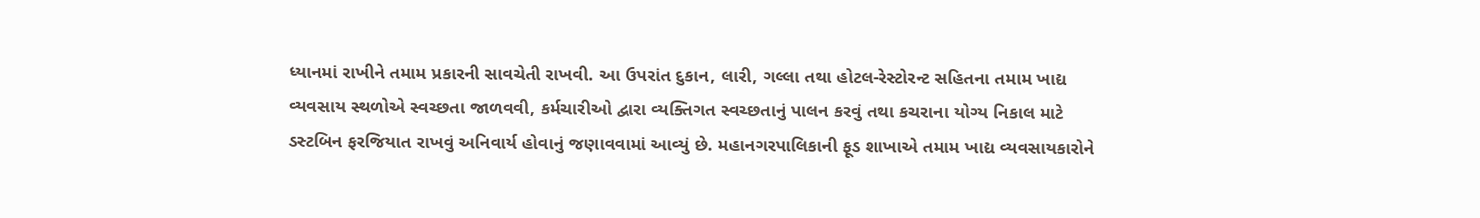ધ્યાનમાં રાખીને તમામ પ્રકારની સાવચેતી રાખવી. આ ઉપરાંત દુકાન, લારી, ગલ્લા તથા હોટલ-રેસ્ટોરન્ટ સહિતના તમામ ખાદ્ય વ્યવસાય સ્થળોએ સ્વચ્છતા જાળવવી, કર્મચારીઓ દ્વારા વ્યક્તિગત સ્વચ્છતાનું પાલન કરવું તથા કચરાના યોગ્ય નિકાલ માટે ડસ્ટબિન ફરજિયાત રાખવું અનિવાર્ય હોવાનું જણાવવામાં આવ્યું છે. મહાનગરપાલિકાની ફૂડ શાખાએ તમામ ખાદ્ય વ્યવસાયકારોને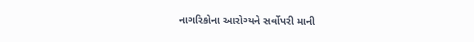નાગરિકોના આરોગ્યને સર્વોપરી માની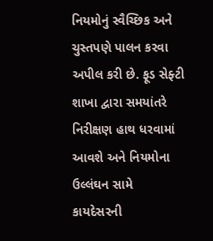નિયમોનું સ્વૈચ્છિક અને ચુસ્તપણે પાલન કરવા અપીલ કરી છે. ફૂડ સેફ્ટી શાખા દ્વારા સમયાંતરે નિરીક્ષણ હાથ ધરવામાં આવશે અને નિયમોના ઉલ્લંઘન સામે કાયદેસરની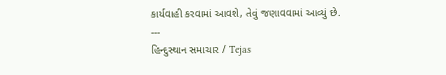કાર્યવાહી કરવામાં આવશે, તેવું જણાવવામાં આવ્યું છે.
---
હિન્દુસ્થાન સમાચાર / Tejas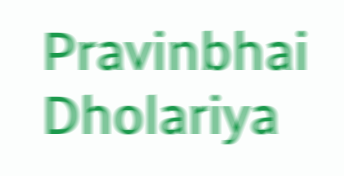Pravinbhai Dholariya